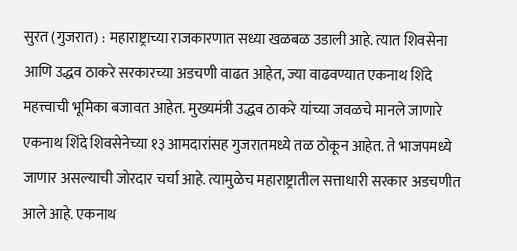सुरत (गुजरात) : महाराष्ट्राच्या राजकारणात सध्या खळबळ उडाली आहे. त्यात शिवसेना आणि उद्धव ठाकरे सरकारच्या अडचणी वाढत आहेत, ज्या वाढवण्यात एकनाथ शिंदे महत्त्वाची भूमिका बजावत आहेत. मुख्यमंत्री उद्धव ठाकरे यांच्या जवळचे मानले जाणारे एकनाथ शिंदे शिवसेनेच्या १३ आमदारांसह गुजरातमध्ये तळ ठोकून आहेत. ते भाजपमध्ये जाणार असल्याची जोरदार चर्चा आहे. त्यामुळेच महाराष्ट्रातील सत्ताधारी सरकार अडचणीत आले आहे. एकनाथ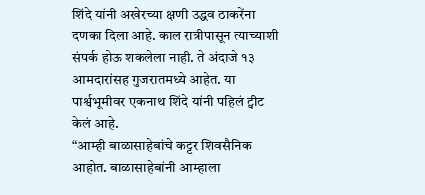शिंदे यांनी अखेरच्या क्षणी उद्धव ठाकरेंना दणका दिला आहे. काल रात्रीपासून त्याच्याशी संपर्क होऊ शकलेला नाही. ते अंदाजे १३ आमदारांसह गुजरातमध्ये आहेत. या पार्श्वभूमीवर एकनाथ शिंदे यांनी पहिलं ट्वीट केलं आहे.
“आम्ही बाळासाहेबांचे कट्टर शिवसैनिक आहोत. बाळासाहेबांनी आम्हाला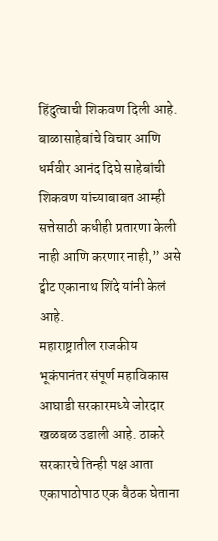हिंदुत्वाची शिकवण दिली आहे. बाळासाहेबांचे विचार आणि धर्मवीर आनंद दिघे साहेबांची शिकवण यांच्याबाबत आम्ही सत्तेसाठी कधीही प्रतारणा केली नाही आणि करणार नाही,” असे ट्वीट एकानाथ शिंदे यांनी केलं आहे.
महाराष्ट्रातील राजकीय भूकंपानंतर संपूर्ण महाविकास आघाडी सरकारमध्ये जोरदार खळबळ उडाली आहे. ठाकरे सरकारचे तिन्ही पक्ष आता एकापाठोपाठ एक बैठक घेताना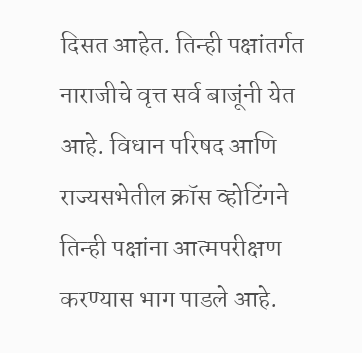दिसत आहेत. तिन्ही पक्षांतर्गत नाराजीचे वृत्त सर्व बाजूंनी येत आहे. विधान परिषद आणि राज्यसभेतील क्रॉस व्होटिंगने तिन्ही पक्षांना आत्मपरीक्षण करण्यास भाग पाडले आहे.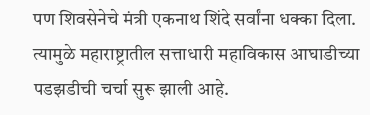पण शिवसेनेचे मंत्री एकनाथ शिंदे सर्वांना धक्का दिला. त्यामुळे महाराष्ट्रातील सत्ताधारी महाविकास आघाडीच्या पडझडीची चर्चा सुरू झाली आहे.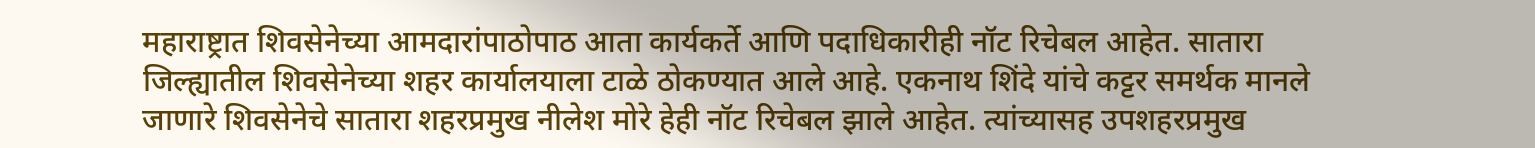महाराष्ट्रात शिवसेनेच्या आमदारांपाठोपाठ आता कार्यकर्ते आणि पदाधिकारीही नॉट रिचेबल आहेत. सातारा जिल्ह्यातील शिवसेनेच्या शहर कार्यालयाला टाळे ठोकण्यात आले आहे. एकनाथ शिंदे यांचे कट्टर समर्थक मानले जाणारे शिवसेनेचे सातारा शहरप्रमुख नीलेश मोरे हेही नॉट रिचेबल झाले आहेत. त्यांच्यासह उपशहरप्रमुख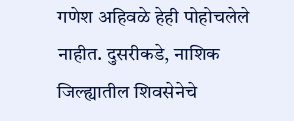गणेश अहिवळे हेही पोहोचलेले नाहीत. दुसरीकडे, नाशिक जिल्ह्यातील शिवसेनेचे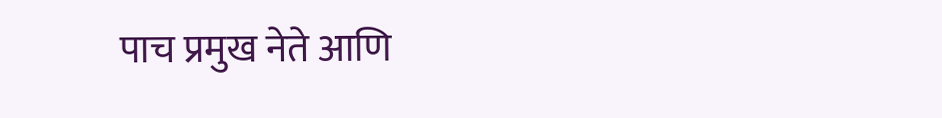पाच प्रमुख नेते आणि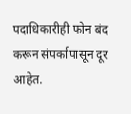पदाधिकारीही फोन बंद करून संपर्कापासून दूर आहेत.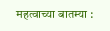महत्वाच्या बातम्या :